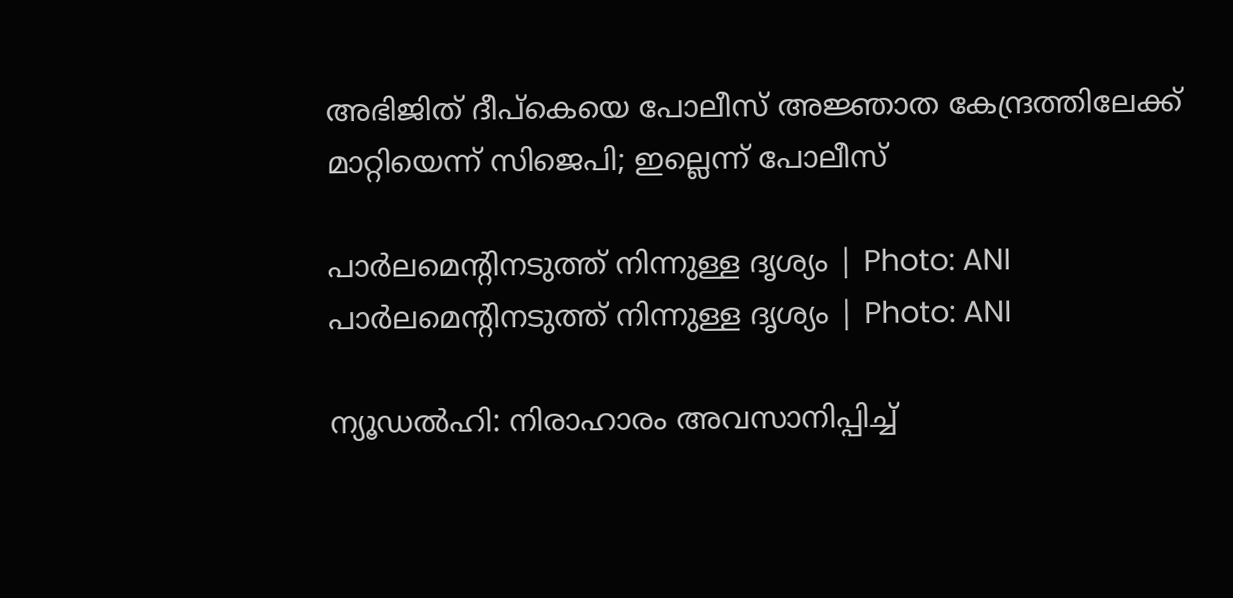അഭിജിത് ദീപ്കെയെ പോലീസ് അജ്ഞാത കേന്ദ്രത്തിലേക്ക് മാറ്റിയെന്ന് സിജെപി; ഇല്ലെന്ന് പോലീസ്

പാർലമെന്റിനടുത്ത് നിന്നുള്ള ദൃശ്യം | Photo: ANI
പാർലമെന്റിനടുത്ത് നിന്നുള്ള ദൃശ്യം | Photo: ANI

ന്യൂഡൽഹി: നിരാഹാരം അവസാനിപ്പിച്ച്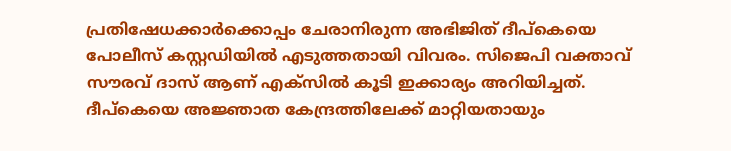പ്രതിഷേധക്കാർക്കൊപ്പം ചേരാനിരുന്ന അഭിജിത് ദീപ്കെയെ പോലീസ് കസ്റ്റഡിയിൽ എടുത്തതായി വിവരം. സിജെപി വക്താവ് സൗരവ് ദാസ് ആണ് എക്സിൽ കൂടി ഇക്കാര്യം അറിയിച്ചത്. ദീപ്കെയെ അജ്ഞാത കേന്ദ്രത്തിലേക്ക് മാറ്റിയതായും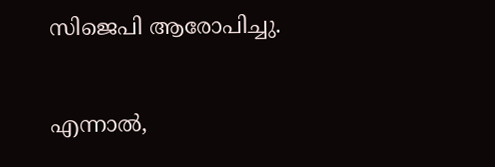സിജെപി ആരോപിച്ചു.

എന്നാൽ,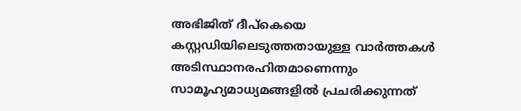അഭിജിത് ദീപ്‌കെയെ കസ്റ്റഡിയിലെടുത്തതായുള്ള വാർത്തകൾ അടിസ്ഥാനരഹിതമാണെന്നും സാമൂഹ്യമാധ്യമങ്ങളിൽ പ്രചരിക്കുന്നത്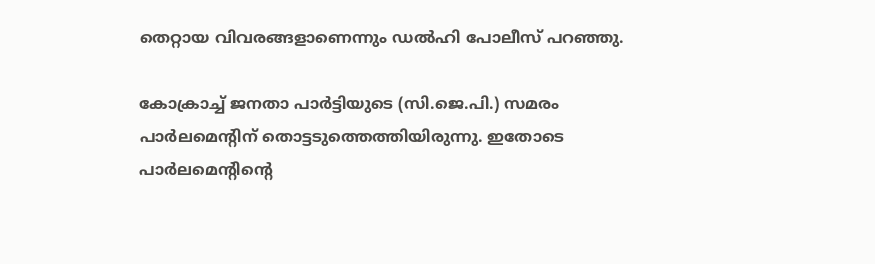തെറ്റായ വിവരങ്ങളാണെന്നും ഡൽഹി പോലീസ് പറഞ്ഞു.

കോക്രാച്ച് ജനതാ പാർട്ടിയുടെ (സി.ജെ.പി.) സമരം പാർലമെന്റിന് തൊട്ടടുത്തെത്തിയിരുന്നു. ഇതോടെ പാർലമെന്റിന്റെ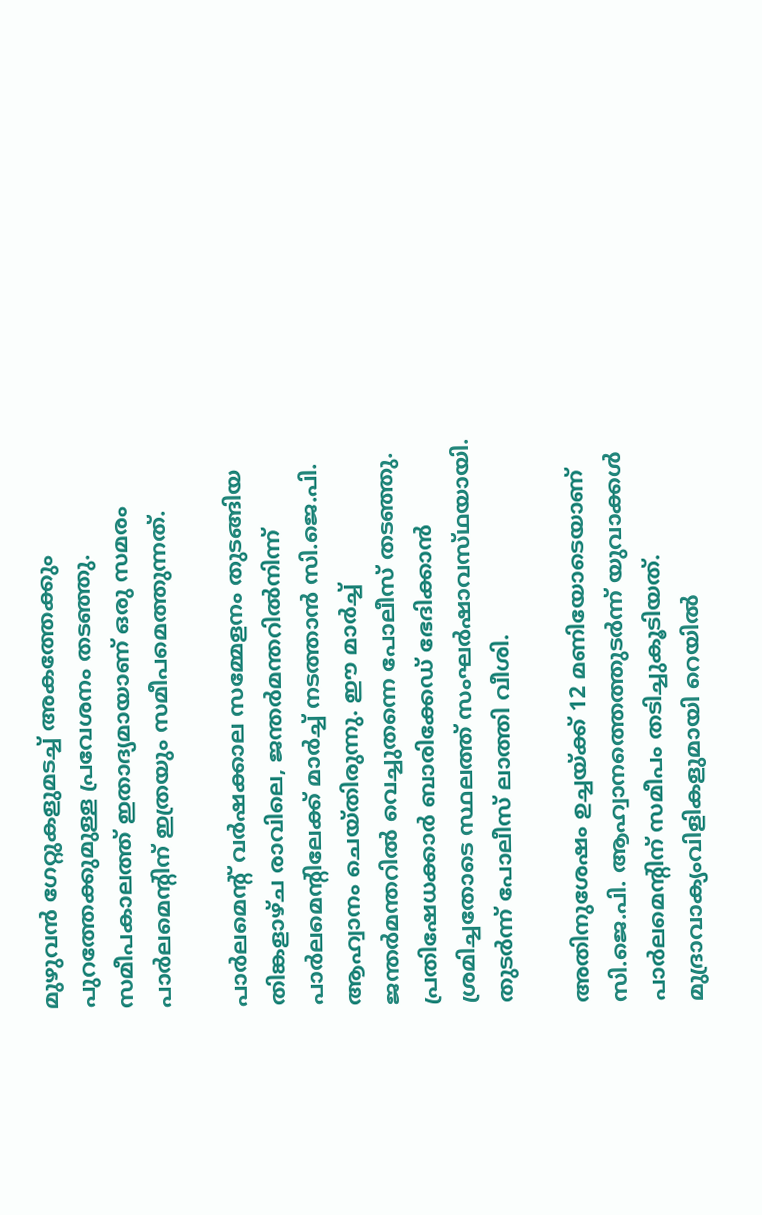മുഴുവൻ ഗേറ്റുകളുമടച്ച് അകത്തേക്കും പുറത്തേക്കുമുള്ള പ്രവേശനം തടഞ്ഞു. സമീപകാലത്ത് ഇതാദ്യമായാണ് ഒരു സമരം പാർലമെന്റിന് ഇത്രയും സമീപമെത്തുന്നത്.

പാർലമെന്റ് വർഷക്കാല സമ്മേളനം തുടങ്ങിയ തിങ്കളാഴ്ച രാവിലെ, ജന്തർമന്തറിൽനിന്ന് പാർലമെന്റിലേക്ക് മാർച്ച് നടത്താൻ സി.ജെ.പി. ആഹ്വാനം ചെയ്തിരുന്നു. ഈ മാർച്ച് ജന്തർമന്തറിൽ വെച്ചുതന്നെ പോലീസ് തടഞ്ഞു. പ്രതിഷേധക്കാർ ബാരിക്കേഡ് ഭേദിക്കാൻ ശ്രമിച്ചതോടെ സ്ഥലത്ത് സംഘർഷാവസ്‌ഥയായി. തുടർന്ന് പോലീസ് ലാത്തി വീശി.

അതിനുശേഷം ഉച്ചയ്ക്ക് 12 മണിയോടെയാണ് സി.ജെ.പി. ആഹ്വാനത്തെത്തുടർന്ന് യുവാക്കൾ പാർലമെൻ്റിന് സമീപം തടിച്ചുകൂടിയത്. മുദ്രാവാക്യംവിളികളുമായി റെയിൽ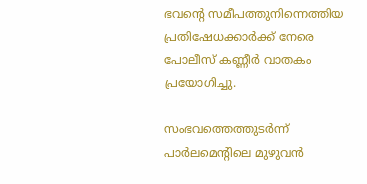ഭവന്റെ സമീപത്തുനിന്നെത്തിയ പ്രതിഷേധക്കാർക്ക് നേരെ പോലീസ് കണ്ണീർ വാതകം പ്രയോഗിച്ചു.

സംഭവത്തെത്തുടർന്ന് പാർലമെന്റിലെ മുഴുവൻ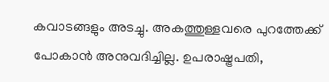കവാടങ്ങളും അടച്ചു. അകത്തുള്ളവരെ പുറത്തേക്ക് പോകാൻ അനുവദിച്ചില്ല. ഉപരാഷ്ട്രപതി,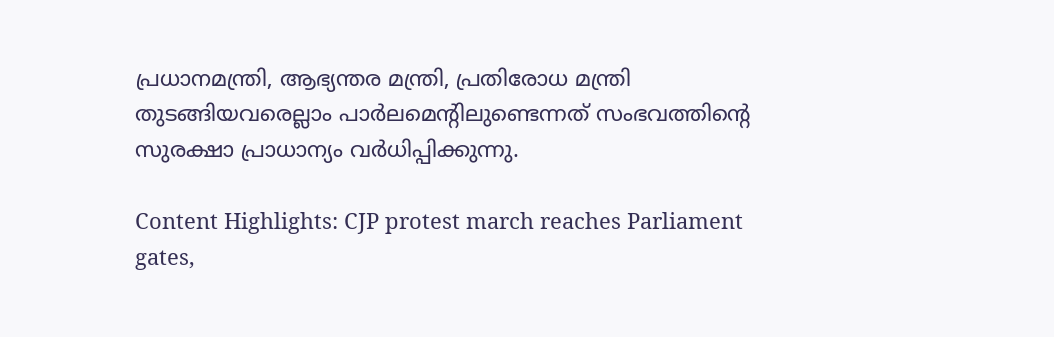പ്രധാനമന്ത്രി, ആഭ്യന്തര മന്ത്രി, പ്രതിരോധ മന്ത്രി തുടങ്ങിയവരെല്ലാം പാർലമെൻ്റിലുണ്ടെന്നത് സംഭവത്തിൻ്റെ സുരക്ഷാ പ്രാധാന്യം വർധിപ്പിക്കുന്നു.

Content Highlights: CJP protest march reaches Parliament gates,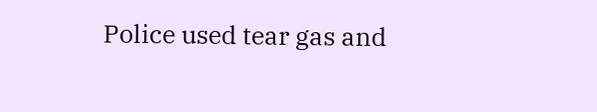Police used tear gas and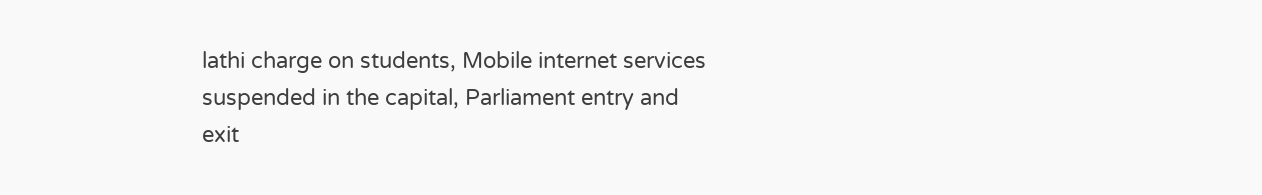lathi charge on students, Mobile internet services suspended in the capital, Parliament entry and exit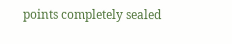points completely sealed